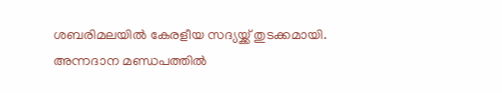ശബരിമലയിൽ കേരളീയ സദ്യയ്ക്ക് തുടക്കമായി. അന്നദാന മണ്ഡപത്തിൽ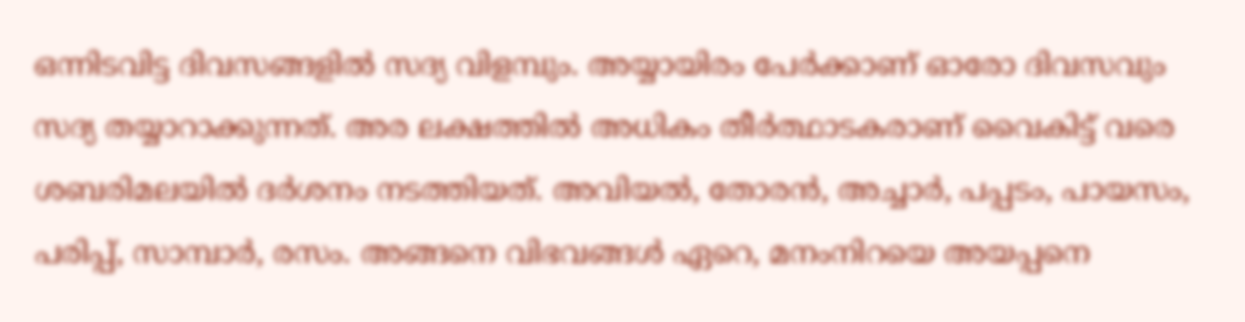ഒന്നിടവിട്ട ദിവസങ്ങളിൽ സദ്യ വിളമ്പും. അയ്യായിരം പേർക്കാണ് ഓരോ ദിവസവും സദ്യ തയ്യാറാക്കുന്നത്. അര ലക്ഷത്തിൽ അധികം തീർത്ഥാടകരാണ് വൈകിട്ട് വരെ ശബരിമലയിൽ ദർശനം നടത്തിയത്. അവിയൽ, തോരൻ, അച്ചാർ, പപ്പടം, പായസം, പരിപ്പ്, സാമ്പാർ, രസം. അങ്ങനെ വിഭവങ്ങൾ ഏറെ, മനംനിറയെ അയപ്പനെ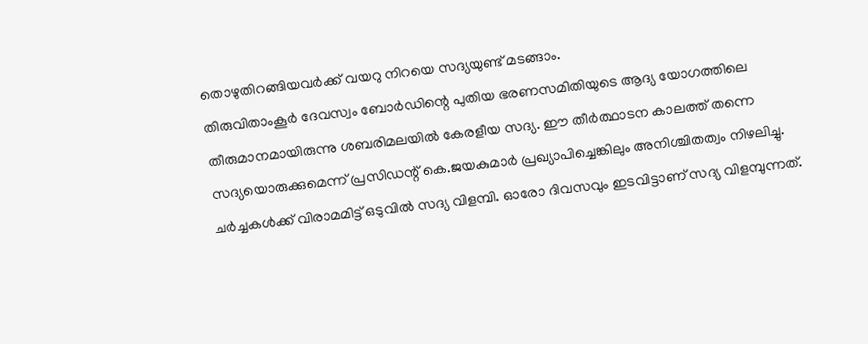തൊഴുതിറങ്ങിയവർക്ക് വയറു നിറയെ സദ്യയുണ്ട് മടങ്ങാം.
തിരുവിതാംകൂർ ദേവസ്വം ബോർഡിന്റെ പുതിയ ഭരണസമിതിയുടെ ആദ്യ യോഗത്തിലെ തീരുമാനമായിരുന്നു ശബരിമലയിൽ കേരളീയ സദ്യ. ഈ തീർത്ഥാടന കാലത്ത് തന്നെ സദ്യയൊരുക്കുമെന്ന് പ്രസിഡന്റ് കെ.ജയകുമാർ പ്രഖ്യാപിച്ചെങ്കിലും അനിശ്ചിതത്വം നിഴലിച്ചു. ചർച്ചകൾക്ക് വിരാമമിട്ട് ഒടുവിൽ സദ്യ വിളമ്പി. ഓരോ ദിവസവും ഇടവിട്ടാണ് സദ്യ വിളമ്പുന്നത്.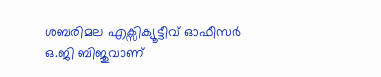ശബരിമല എക്സിക്യൂട്ടീവ് ഓഫീസർ ഒ.ജി ബിജുവാണ്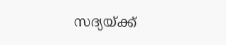സദ്യയ്ക്ക്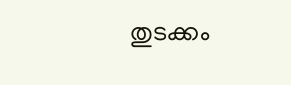തുടക്കം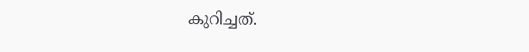കുറിച്ചത്.